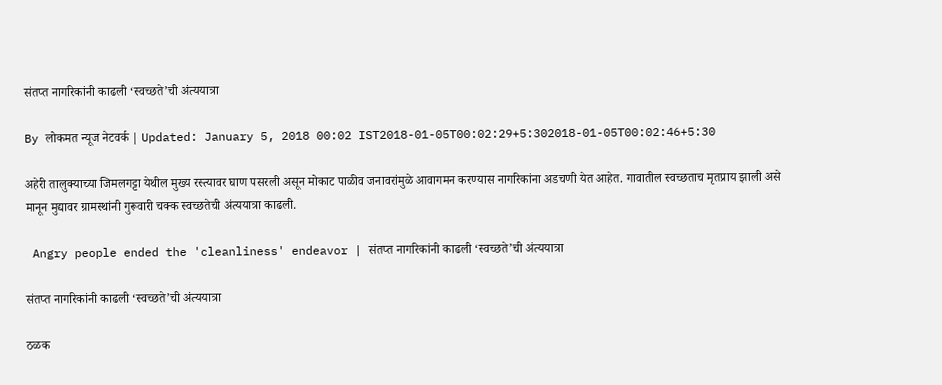संतप्त नागरिकांनी काढली ‘स्वच्छते’ची अंत्ययात्रा

By लोकमत न्यूज नेटवर्क | Updated: January 5, 2018 00:02 IST2018-01-05T00:02:29+5:302018-01-05T00:02:46+5:30

अहेरी तालुक्याच्या जिमलगट्टा येथील मुख्य रस्त्यावर घाण पसरली असून मोकाट पाळीव जनावरांमुळे आवागमन करण्यास नागरिकांना अडचणी येत आहेत. गावातील स्वच्छताच मृतप्राय झाली असे मानून मुद्यावर ग्रामस्थांनी गुरूवारी चक्क स्वच्छतेची अंत्ययात्रा काढली.

 Angry people ended the 'cleanliness' endeavor | संतप्त नागरिकांनी काढली ‘स्वच्छते’ची अंत्ययात्रा

संतप्त नागरिकांनी काढली ‘स्वच्छते’ची अंत्ययात्रा

ठळक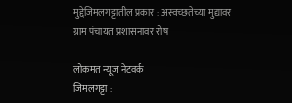मुद्देजिमलगट्टातील प्रकार : अस्वच्छतेच्या मुद्यावर ग्राम पंचायत प्रशासनावर रोष

लोकमत न्यूज नेटवर्क
जिमलगट्टा :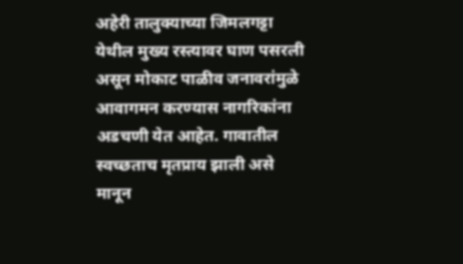अहेरी तालुक्याच्या जिमलगट्टा येथील मुख्य रस्त्यावर घाण पसरली असून मोकाट पाळीव जनावरांमुळे आवागमन करण्यास नागरिकांना अडचणी येत आहेत. गावातील स्वच्छताच मृतप्राय झाली असे मानून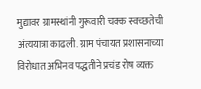मुद्यावर ग्रामस्थांनी गुरूवारी चक्क स्वच्छतेची अंत्ययात्रा काढली. ग्राम पंचायत प्रशासनाच्या विरोधात अभिनव पद्धतीने प्रचंड रोष व्यक्त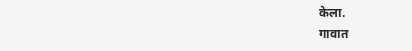केला.
गावात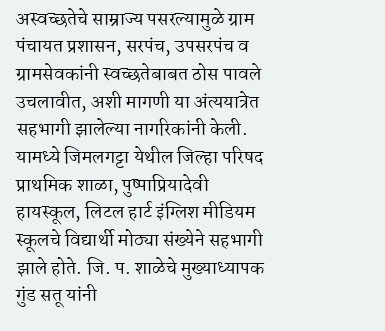अस्वच्छतेचे साम्राज्य पसरल्यामुळे ग्राम पंचायत प्रशासन, सरपंच, उपसरपंच व ग्रामसेवकांनी स्वच्छतेबाबत ठोस पावले उचलावीत, अशी मागणी या अंत्ययात्रेत सहभागी झालेल्या नागरिकांनी केली. यामध्ये जिमलगट्टा येथील जिल्हा परिषद प्राथमिक शाळा, पुष्पाप्रियादेवी हायस्कूल, लिटल हार्ट इंग्लिश मीडियम स्कूलचे विद्यार्थी मोठ्या संख्येने सहभागी झाले होते. जि. प. शाळेचे मुख्याध्यापक गुंड सतू यांनी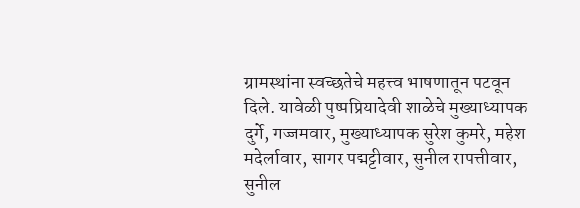ग्रामस्थांना स्वच्छतेचे महत्त्व भाषणातून पटवून दिले. यावेळी पुष्पप्रियादेवी शाळेचे मुख्याध्यापक दुर्गे, गज्जमवार, मुख्याध्यापक सुरेश कुमरे, महेश मदेर्लावार, सागर पद्मट्टीवार, सुनील रापत्तीवार, सुनील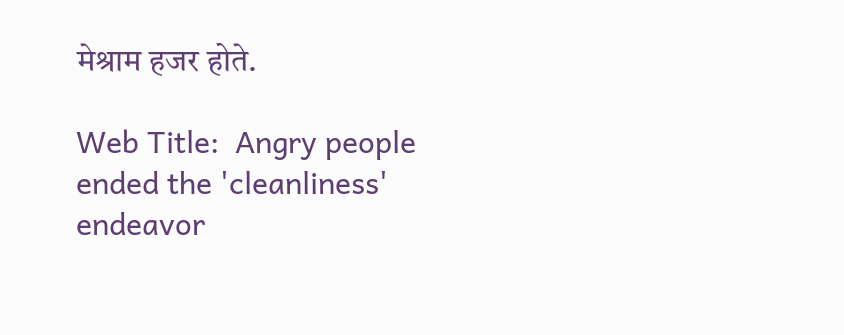मेश्राम हजर होते.

Web Title:  Angry people ended the 'cleanliness' endeavor